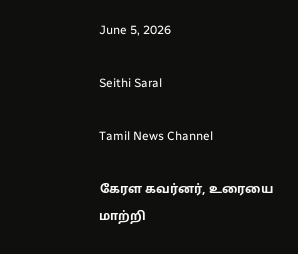June 5, 2026

Seithi Saral

Tamil News Channel

கேரள கவர்னர், உரையை மாற்றி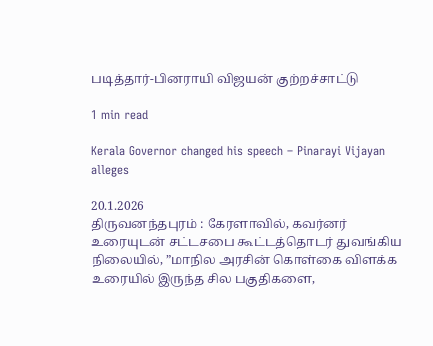படித்தார்-பினராயி விஜயன் குற்றச்சாட்டு

1 min read

Kerala Governor changed his speech – Pinarayi Vijayan alleges

20.1.2026
திருவனந்தபுரம் : கேரளாவில், கவர்னர் உரையுடன் சட்டசபை கூட்டத்தொடர் துவங்கிய நிலையில், ”மாநில அரசின் கொள்கை விளக்க உரையில் இருந்த சில பகுதிகளை,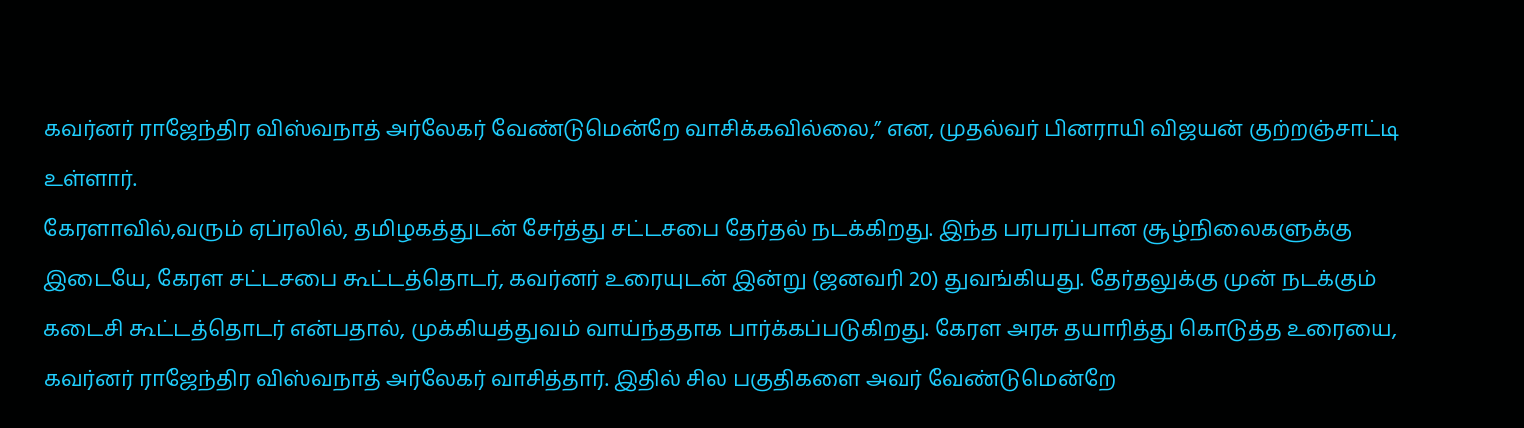கவர்னர் ராஜேந்திர விஸ்வநாத் அர்லேகர் வேண்டுமென்றே வாசிக்கவில்லை,” என, முதல்வர் பினராயி விஜயன் குற்றஞ்சாட்டி உள்ளார்.
கேரளாவில்,வரும் ஏப்ரலில், தமிழகத்துடன் சேர்த்து சட்டசபை தேர்தல் நடக்கிறது. இந்த பரபரப்பான சூழ்நிலைகளுக்கு இடையே, கேரள சட்டசபை கூட்டத்தொடர், கவர்னர் உரையுடன் இன்று (ஜனவரி 20) துவங்கியது. தேர்தலுக்கு முன் நடக்கும் கடைசி கூட்டத்தொடர் என்பதால், முக்கியத்துவம் வாய்ந்ததாக பார்க்கப்படுகிறது. கேரள அரசு தயாரித்து கொடுத்த உரையை, கவர்னர் ராஜேந்திர விஸ்வநாத் அர்லேகர் வாசித்தார். இதில் சில பகுதிகளை அவர் வேண்டுமென்றே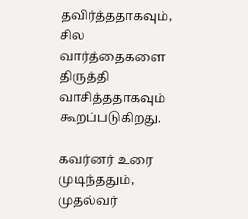தவிர்த்ததாகவும், சில வார்த்தைகளை திருத்தி வாசித்ததாகவும் கூறப்படுகிறது.

கவர்னர் உரை முடிந்ததும், முதல்வர்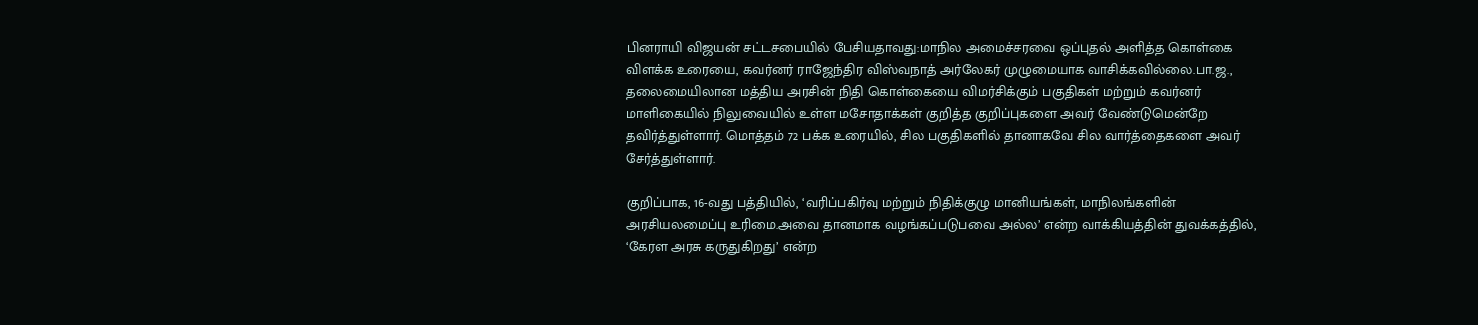பினராயி விஜயன் சட்டசபையில் பேசியதாவது:மாநில அமைச்சரவை ஒப்புதல் அளித்த கொள்கை விளக்க உரையை, கவர்னர் ராஜேந்திர விஸ்வநாத் அர்லேகர் முழுமையாக வாசிக்கவில்லை.பா.ஜ., தலைமையிலான மத்திய அரசின் நிதி கொள்கையை விமர்சிக்கும் பகுதிகள் மற்றும் கவர்னர் மாளிகையில் நிலுவையில் உள்ள மசோதாக்கள் குறித்த குறிப்புகளை அவர் வேண்டுமென்றே தவிர்த்துள்ளார். மொத்தம் 72 பக்க உரையில், சில பகுதிகளில் தானாகவே சில வார்த்தைகளை அவர் சேர்த்துள்ளார்.

குறிப்பாக, 16-வது பத்தியில், ‘வரிப்பகிர்வு மற்றும் நிதிக்குழு மானியங்கள், மாநிலங்களின் அரசியலமைப்பு உரிமை.அவை தானமாக வழங்கப்படுபவை அல்ல’ என்ற வாக்கியத்தின் துவக்கத்தில், ‘கேரள அரசு கருதுகிறது’ என்ற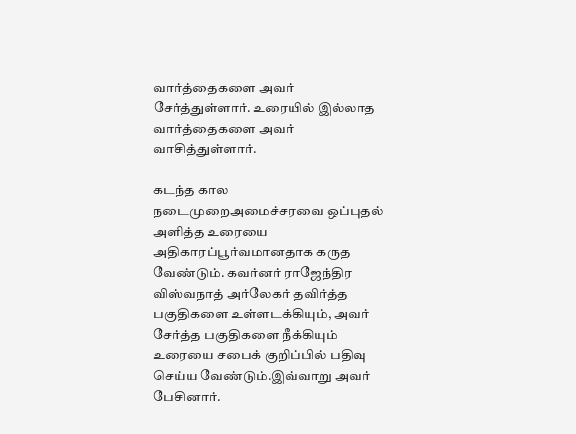வார்த்தைகளை அவர் சேர்த்துள்ளார். உரையில் இல்லாத வார்த்தைகளை அவர் வாசித்துள்ளார்.

கடந்த கால நடைமுறைஅமைச்சரவை ஒப்புதல் அளித்த உரையை அதிகாரப்பூர்வமானதாக கருத வேண்டும். கவர்னர் ராஜேந்திர விஸ்வநாத் அர்லேகர் தவிர்த்த பகுதிகளை உள்ளடக்கியும், அவர் சேர்த்த பகுதிகளை நீக்கியும் உரையை சபைக் குறிப்பில் பதிவு செய்ய வேண்டும்.இவ்வாறு அவர் பேசினார்.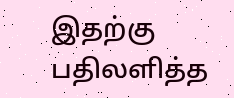இதற்கு பதிலளித்த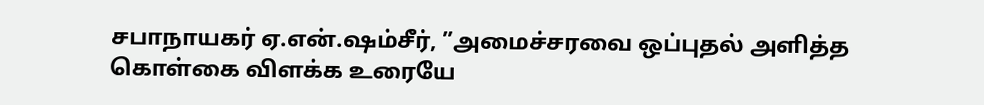சபாநாயகர் ஏ.என்.ஷம்சீர், ”அமைச்சரவை ஒப்புதல் அளித்த கொள்கை விளக்க உரையே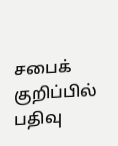சபைக் குறிப்பில் பதிவு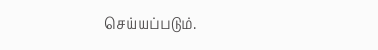செய்யப்படும்.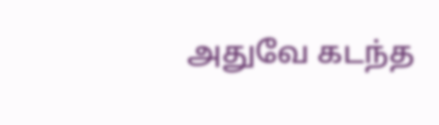அதுவே கடந்த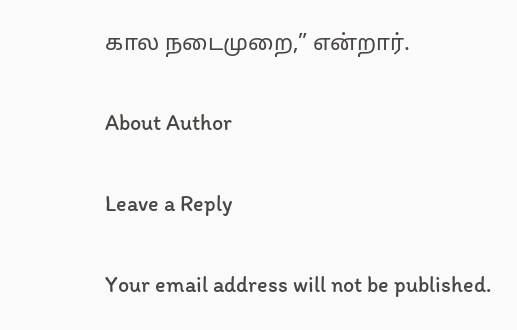கால நடைமுறை,” என்றார்.

About Author

Leave a Reply

Your email address will not be published.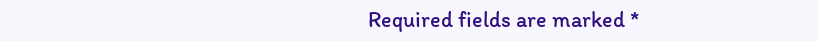Required fields are marked *